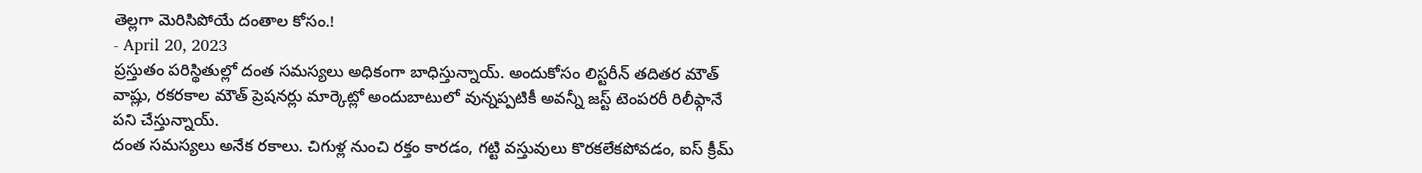తెల్లగా మెరిసిపోయే దంతాల కోసం.!
- April 20, 2023
ప్రస్తుతం పరిస్థితుల్లో దంత సమస్యలు అధికంగా బాధిస్తున్నాయ్. అందుకోసం లిస్టరీన్ తదితర మౌత్ వాష్లు, రకరకాల మౌత్ ప్రెషనర్లు మార్కెట్లో అందుబాటులో వున్నప్పటికీ అవన్నీ జస్ట్ టెంపరరీ రిలీఫ్గానే పని చేస్తున్నాయ్.
దంత సమస్యలు అనేక రకాలు. చిగుళ్ల నుంచి రక్తం కారడం, గట్టి వస్తువులు కొరకలేకపోవడం, ఐస్ క్రీమ్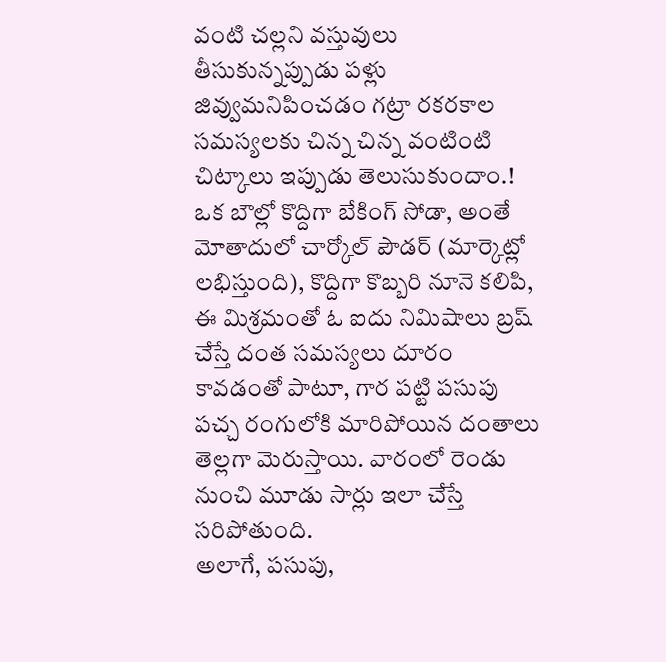వంటి చల్లని వస్తువులు తీసుకున్నప్పుడు పళ్లు జివ్వుమనిపించడం గట్రా రకరకాల సమస్యలకు చిన్న చిన్న వంటింటి చిట్కాలు ఇప్పుడు తెలుసుకుందాం.!
ఒక బౌల్లో కొద్దిగా బేకింగ్ సోడా, అంతే మోతాదులో చార్కోల్ పౌడర్ (మార్కెట్లో లభిస్తుంది), కొద్దిగా కొబ్బరి నూనె కలిపి, ఈ మిశ్రమంతో ఓ ఐదు నిమిషాలు బ్రష్ చేస్తే దంత సమస్యలు దూరం కావడంతో పాటూ, గార పట్టి పసుపు పచ్చ రంగులోకి మారిపోయిన దంతాలు తెల్లగా మెరుస్తాయి. వారంలో రెండు నుంచి మూడు సార్లు ఇలా చేస్తే సరిపోతుంది.
అలాగే, పసుపు,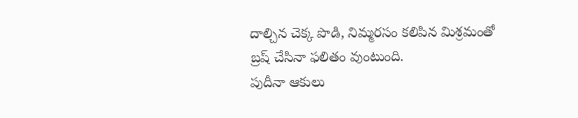దాల్చిన చెక్క పొడి, నిమ్మరసం కలిపిన మిశ్రమంతో బ్రష్ చేసినా ఫలితం వుంటుంది.
పుదీనా ఆకులు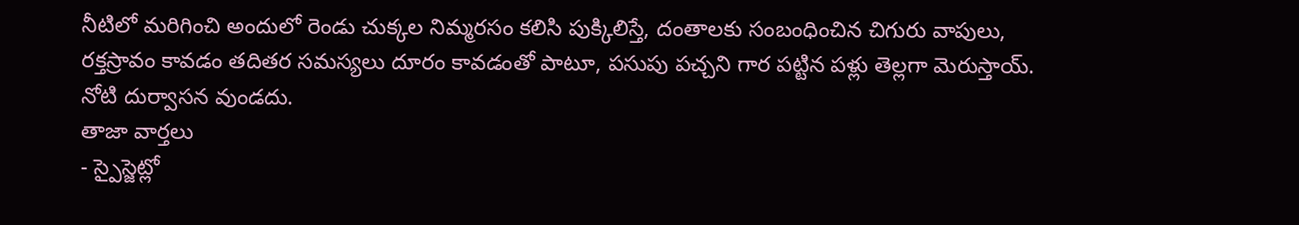నీటిలో మరిగించి అందులో రెండు చుక్కల నిమ్మరసం కలిసి పుక్కిలిస్తే, దంతాలకు సంబంధించిన చిగురు వాపులు, రక్తస్రావం కావడం తదితర సమస్యలు దూరం కావడంతో పాటూ, పసుపు పచ్చని గార పట్టిన పళ్లు తెల్లగా మెరుస్తాయ్. నోటి దుర్వాసన వుండదు.
తాజా వార్తలు
- స్పైస్జెట్లో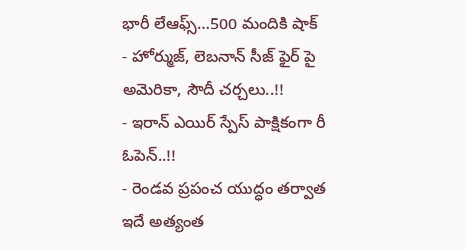భారీ లేఆఫ్స్…500 మందికి షాక్
- హోర్ముజ్, లెబనాన్ సీజ్ ఫైర్ పై అమెరికా, సౌదీ చర్చలు..!!
- ఇరాన్ ఎయిర్ స్పేస్ పాక్షికంగా రీ ఓపెన్..!!
- రెండవ ప్రపంచ యుద్ధం తర్వాత ఇదే అత్యంత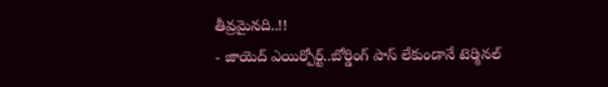తీవ్రమైనది..!!
- జాయెద్ ఎయిర్పోర్ట్..బోర్డింగ్ పాస్ లేకుండానే టెర్మినల్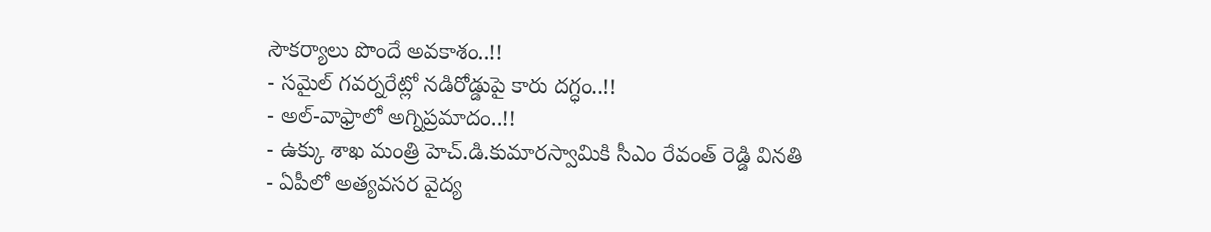సౌకర్యాలు పొందే అవకాశం..!!
- సమైల్ గవర్నరేట్లో నడిరోడ్డుపై కారు దగ్ధం..!!
- అల్-వాఫ్రాలో అగ్నిప్రమాదం..!!
- ఉక్కు శాఖ మంత్రి హెచ్.డి.కుమారస్వామికి సీఎం రేవంత్ రెడ్డి వినతి
- ఏపీలో అత్యవసర వైద్య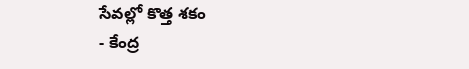సేవల్లో కొత్త శకం
- కేంద్ర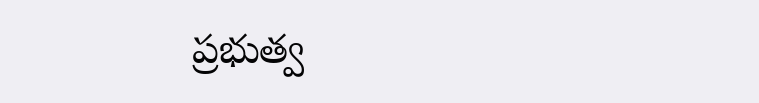ప్రభుత్వ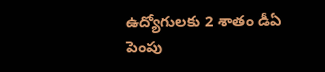ఉద్యోగులకు 2 శాతం డీఏ పెంపు